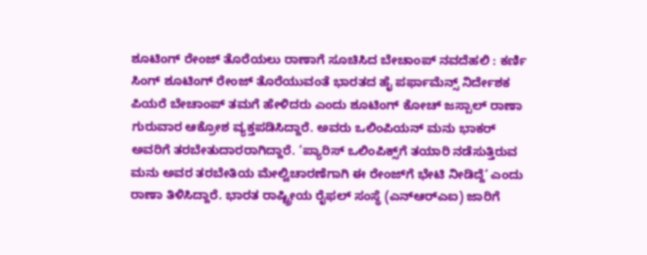ಶೂಟಿಂಗ್ ರೇಂಜ್ ತೊರೆಯಲು ರಾಣಾಗೆ ಸೂಚಿಸಿದ ಬೇಚಾಂಪ್ ನವದೆಹಲಿ : ಕರ್ಣಿ ಸಿಂಗ್ ಶೂಟಿಂಗ್ ರೇಂಜ್ ತೊರೆಯುವಂತೆ ಭಾರತದ ಹೈ ಪರ್ಫಾಮೆನ್ಸ್ ನಿರ್ದೇಶಕ ಪಿಯರೆ ಬೇಚಾಂಪ್ ತಮಗೆ ಹೇಳಿದರು ಎಂದು ಶೂಟಿಂಗ್ ಕೋಚ್ ಜಸ್ಪಾಲ್‌ ರಾಣಾ ಗುರುವಾರ ಆಕ್ರೋಶ ವ್ಯಕ್ತಪಡಿಸಿದ್ದಾರೆ. ಅವರು ಒಲಿಂಪಿಯನ್ ಮನು ಭಾಕರ್ ಅವರಿಗೆ ತರಬೇತುದಾರರಾಗಿದ್ದಾರೆ. ‘ಪ್ಯಾರಿಸ್ ಒಲಿಂಪಿಕ್ಸ್‌ಗೆ ತಯಾರಿ ನಡೆಸುತ್ತಿರುವ ಮನು ಅವರ ತರಬೇತಿಯ ಮೇಲ್ವಿಚಾರಣೆಗಾಗಿ ಈ ರೇಂಜ್‌ಗೆ ಭೇಟಿ ನೀಡಿದ್ದೆ‘ ಎಂದು ರಾಣಾ ತಿಳಿಸಿದ್ದಾರೆ. ಭಾರತ ರಾಷ್ಟ್ರೀಯ ರೈಫಲ್‌ ಸಂಸ್ಥೆ (ಎನ್ಆರ್‌ಎಐ) ಜಾರಿಗೆ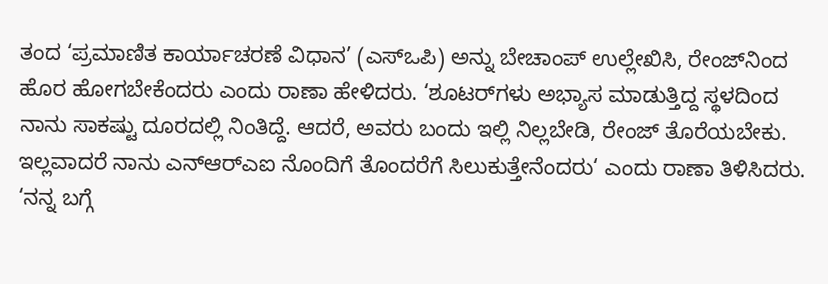ತಂದ ‘ಪ್ರಮಾಣಿತ ಕಾರ್ಯಾಚರಣೆ ವಿಧಾನ’ (ಎಸ್‌ಒಪಿ) ಅನ್ನು ಬೇಚಾಂಪ್ ಉಲ್ಲೇಖಿಸಿ, ರೇಂಜ್‌ನಿಂದ ಹೊರ ಹೋಗಬೇಕೆಂದರು ಎಂದು ರಾಣಾ ಹೇಳಿದರು. ‘ಶೂಟರ್‌ಗಳು ಅಭ್ಯಾಸ ಮಾಡುತ್ತಿದ್ದ ಸ್ಥಳದಿಂದ ನಾನು ಸಾಕಷ್ಟು ದೂರದಲ್ಲಿ ನಿಂತಿದ್ದೆ. ಆದರೆ, ಅವರು ಬಂದು ಇಲ್ಲಿ ನಿಲ್ಲಬೇಡಿ, ರೇಂಜ್‌ ತೊರೆಯಬೇಕು. ಇಲ್ಲವಾದರೆ ನಾನು ಎನ್ಆರ್‌ಎಐ ನೊಂದಿಗೆ ತೊಂದರೆಗೆ ಸಿಲುಕುತ್ತೇನೆಂದರು‘ ಎಂದು ರಾಣಾ ತಿಳಿಸಿದರು. ‘ನನ್ನ ಬಗ್ಗೆ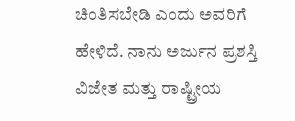ಚಿಂತಿಸಬೇಡಿ ಎಂದು ಅವರಿಗೆ ಹೇಳಿದೆ. ನಾನು ಅರ್ಜುನ ಪ್ರಶಸ್ತಿ ವಿಜೇತ ಮತ್ತು ರಾಷ್ಟ್ರೀಯ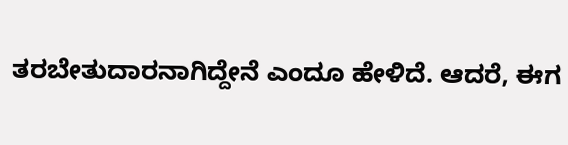ತರಬೇತುದಾರನಾಗಿದ್ದೇನೆ ಎಂದೂ ಹೇಳಿದೆ. ಆದರೆ, ಈಗ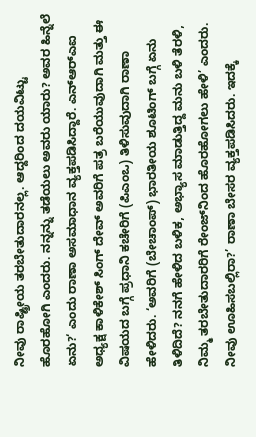ನೀವು ರಾಷ್ಟ್ರೀಯ ತರಬೇತುದಾರನಲ್ಲ. ಆದ್ದರಿಂದ ದಯವಿಟ್ಟು ಹೊರಹೋಗಿ ಎಂದರು. ನನ್ನನ್ನು ತಡೆಯಲು ಅವರು ಯಾರು? ಅವರ ಹಿನ್ನೆಲೆ ಏನು?‘ ಎಂದು ರಾಣಾ ಅಸಮಾಧಾನ ವ್ಯಕ್ತಪಡಿಸಿದ್ದಾರೆ. ಎನ್ಆರ್‌ಎಐ ಅಧ್ಯಕ್ಷ ಕಾಳಿಕೇಶ್ ಸಿಂಗ್ ದೇವ್ ಅವರಿಗೆ ಪತ್ರ ಬರೆಯುವುದಾಗಿ ಮತ್ತು ಈ ವಿಷಯದ ಬಗ್ಗೆ ಪ್ರಧಾನಿ ಕಚೇರಿಗೆ (ಪಿಎಂಒ) ತಿಳಿಸುವುದಾಗಿ ರಾಣಾ ಹೇಳಿದರು. ‘ಅವರಿಗೆ (ಬೇಚಾಂಪ್) ಭಾರತೀಯ ಶೂಟಿಂಗ್ ಬಗ್ಗೆ ಏನು ತಿಳಿದಿದೆ? ನನಗೆ ಹೇಳಿದ ಬಳಿಕ, ಅಭ್ಯಾಸ ಮಾಡುತ್ತಿದ್ದ ಮನು ಬಳಿ ತೆರಳಿ, ನಿಮ್ಮ ತರಬೇತುದಾರರಿಗೆ ರೇಂಜ್‌ನಿಂದ ಹೊರಹೋಗಲು ಹೇಳಿ’ ಎಂದರು. ನೀವು ಊಹಿಸಬಲ್ಲಿರಾ?’ ರಾಣಾ ಬೇಸರ ವ್ಯಕ್ತಪಡಿಸಿದರು. ಇದಕ್ಕೆ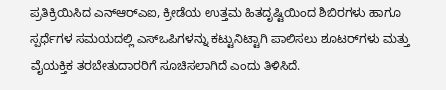ಪ್ರತಿಕ್ರಿಯಿಸಿದ ಎನ್ಆರ್‌ಎಐ, ಕ್ರೀಡೆಯ ಉತ್ತಮ ಹಿತದೃಷ್ಟಿಯಿಂದ ಶಿಬಿರಗಳು ಹಾಗೂ ಸ್ಪರ್ಧೆಗಳ ಸಮಯದಲ್ಲಿ ಎಸ್ಒಪಿಗಳನ್ನು ಕಟ್ಟುನಿಟ್ಟಾಗಿ ಪಾಲಿಸಲು ಶೂಟರ್‌ಗಳು ಮತ್ತು ವೈಯಕ್ತಿಕ ತರಬೇತುದಾರರಿಗೆ ಸೂಚಿಸಲಾಗಿದೆ ಎಂದು ತಿಳಿಸಿದೆ.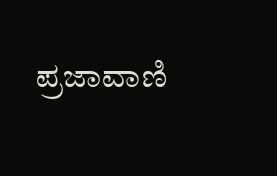ಪ್ರಜಾವಾಣಿ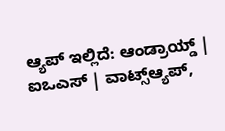ಆ್ಯಪ್ ಇಲ್ಲಿದೆ: ಆಂಡ್ರಾಯ್ಡ್ | ಐಒಎಸ್ | ವಾಟ್ಸ್ಆ್ಯಪ್,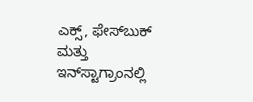ಎಕ್ಸ್, ಫೇಸ್‌ಬುಕ್ ಮತ್ತು ಇನ್‌ಸ್ಟಾಗ್ರಾಂನಲ್ಲಿ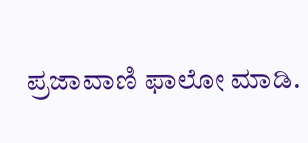ಪ್ರಜಾವಾಣಿ ಫಾಲೋ ಮಾಡಿ.